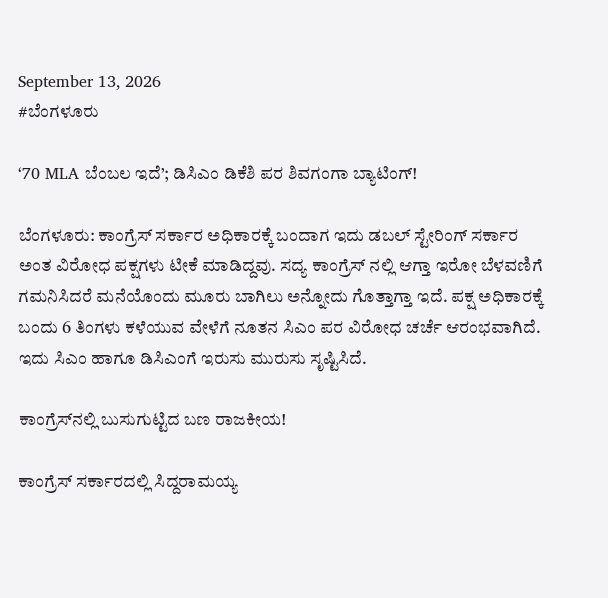September 13, 2026
#ಬೆಂಗಳೂರು

‘70 MLA ಬೆಂಬಲ ಇದೆ’; ಡಿಸಿಎಂ ಡಿಕೆಶಿ ಪರ ಶಿವಗಂಗಾ ಬ್ಯಾಟಿಂಗ್!

ಬೆಂಗಳೂರು: ಕಾಂಗ್ರೆಸ್ ಸರ್ಕಾರ ಅಧಿಕಾರಕ್ಕೆ ಬಂದಾಗ ಇದು ಡಬಲ್ ಸ್ಟೇರಿಂಗ್ ಸರ್ಕಾರ ಅಂತ ವಿರೋಧ ಪಕ್ಷಗಳು ಟೀಕೆ ಮಾಡಿದ್ದವು. ಸದ್ಯ ಕಾಂಗ್ರೆಸ್ ನಲ್ಲಿ ಆಗ್ತಾ ಇರೋ ಬೆಳವಣಿಗೆ ಗಮನಿಸಿದರೆ ಮನೆಯೊಂದು ಮೂರು ಬಾಗಿಲು ಅನ್ನೋದು ಗೊತ್ತಾಗ್ತಾ ಇದೆ. ಪಕ್ಷ ಅಧಿಕಾರಕ್ಕೆ ಬಂದು 6 ತಿಂಗಳು ಕಳೆಯುವ ವೇಳೆಗೆ ನೂತನ ಸಿಎಂ ಪರ ವಿರೋಧ ಚರ್ಚೆ ಆರಂಭವಾಗಿದೆ. ಇದು ಸಿಎಂ ಹಾಗೂ ಡಿಸಿಎಂಗೆ ಇರುಸು ಮುರುಸು ಸೃಷ್ಟಿಸಿದೆ.

ಕಾಂಗ್ರೆಸ್‌ನಲ್ಲಿ ಬುಸುಗುಟ್ಟಿದ ಬಣ ರಾಜಕೀಯ!

ಕಾಂಗ್ರೆಸ್ ಸರ್ಕಾರದಲ್ಲಿ ಸಿದ್ದರಾಮಯ್ಯ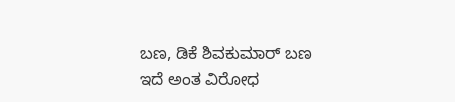ಬಣ, ಡಿಕೆ ಶಿವಕುಮಾರ್ ಬಣ ಇದೆ ಅಂತ ವಿರೋಧ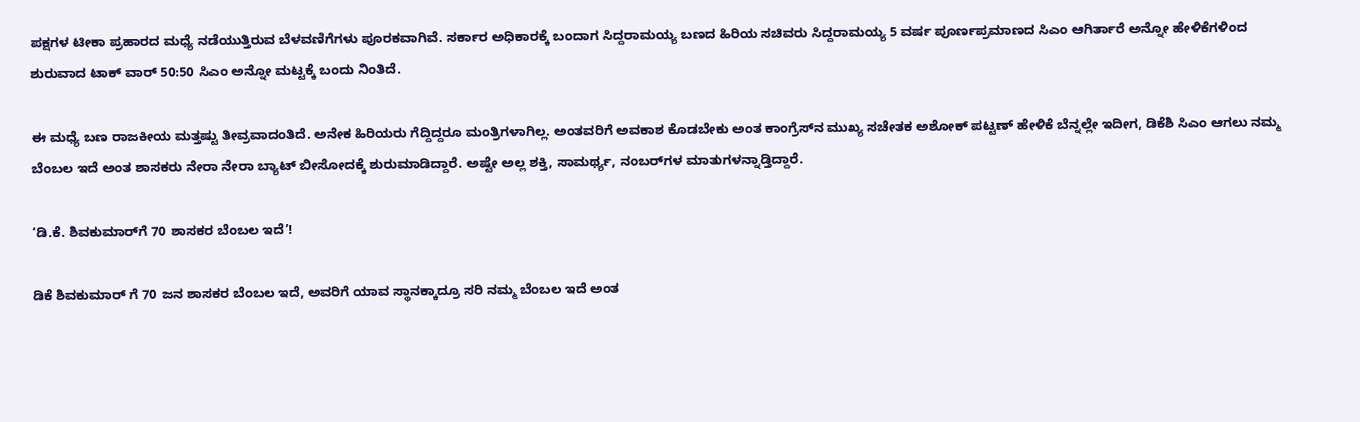ಪಕ್ಷಗಳ ಟೀಕಾ ಪ್ರಹಾರದ ಮಧ್ಯೆ ನಡೆಯುತ್ತಿರುವ ಬೆಳವಣಿಗೆಗಳು ಪೂರಕವಾಗಿವೆ. ಸರ್ಕಾರ ಅಧಿಕಾರಕ್ಕೆ ಬಂದಾಗ ಸಿದ್ದರಾಮಯ್ಯ ಬಣದ ಹಿರಿಯ ಸಚಿವರು ಸಿದ್ದರಾಮಯ್ಯ 5 ವರ್ಷ ಪೂರ್ಣಪ್ರಮಾಣದ ಸಿಎಂ ಆಗಿರ್ತಾರೆ ಅನ್ನೋ ಹೇಳಿಕೆಗಳಿಂದ ಶುರುವಾದ ಟಾಕ್ ವಾರ್ 50:50 ಸಿಎಂ ಅನ್ನೋ ಮಟ್ಟಕ್ಕೆ ಬಂದು ನಿಂತಿದೆ.

ಈ ಮಧ್ಯೆ ಬಣ ರಾಜಕೀಯ ಮತ್ತಷ್ಟು ತೀವ್ರವಾದಂತಿದೆ. ಅನೇಕ ಹಿರಿಯರು ಗೆದ್ದಿದ್ದರೂ ಮಂತ್ರಿಗಳಾಗಿಲ್ಲ. ಅಂತವರಿಗೆ ಅವಕಾಶ ಕೊಡಬೇಕು ಅಂತ ಕಾಂಗ್ರೆಸ್‌ನ ಮುಖ್ಯ ಸಚೇತಕ ಅಶೋಕ್‌ ಪಟ್ಟಣ್‌ ಹೇಳಿಕೆ ಬೆನ್ನಲ್ಲೇ ಇದೀಗ, ಡಿಕೆಶಿ ಸಿಎಂ ಆಗಲು ನಮ್ಮ ಬೆಂಬಲ ಇದೆ ಅಂತ ಶಾಸಕರು ನೇರಾ ನೇರಾ ಬ್ಯಾಟ್ ಬೀಸೋದಕ್ಕೆ ಶುರುಮಾಡಿದ್ದಾರೆ. ಅಷ್ಟೇ ಅಲ್ಲ ಶಕ್ತಿ, ಸಾಮರ್ಥ್ಯ, ನಂಬರ್‌ಗಳ ಮಾತುಗಳನ್ನಾಡ್ತಿದ್ದಾರೆ.

‘ಡಿ.ಕೆ. ಶಿವಕುಮಾರ್‌ಗೆ 70 ಶಾಸಕರ ಬೆಂಬಲ ಇದೆ’!

ಡಿಕೆ ಶಿವಕುಮಾರ್ ಗೆ 70 ಜನ ಶಾಸಕರ ಬೆಂಬಲ ಇದೆ, ಅವರಿಗೆ ಯಾವ ಸ್ಥಾನಕ್ಕಾದ್ರೂ ಸರಿ ನಮ್ಮ ಬೆಂಬಲ ಇದೆ ಅಂತ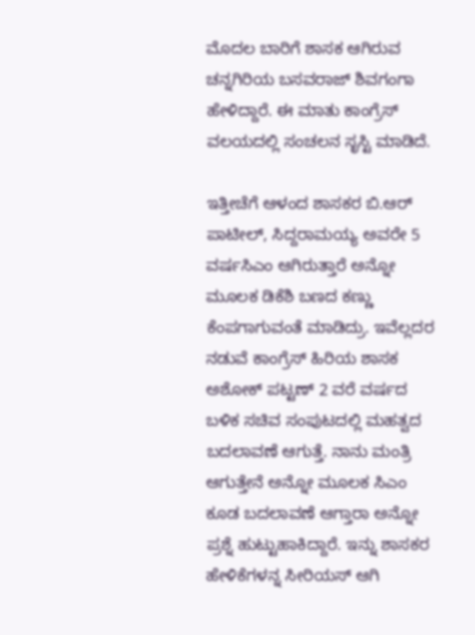ಮೊದಲ ಬಾರಿಗೆ ಶಾಸಕ ಆಗಿರುವ ಚನ್ನಗಿರಿಯ ಬಸವರಾಜ್ ಶಿವಗಂಗಾ ಹೇಳಿದ್ದಾರೆ. ಈ ಮಾತು ಕಾಂಗ್ರೆಸ್ ವಲಯದಲ್ಲಿ ಸಂಚಲನ ಸೃಸ್ಟಿ ಮಾಡಿದೆ.

ಇತ್ತೀಚೆಗೆ ಆಳಂದ ಶಾಸಕರ ಬಿ.ಆರ್‌ ಪಾಟೀಲ್, ಸಿದ್ದರಾಮಯ್ಯ ಅವರೇ 5 ವರ್ಷಸಿಎಂ ಆಗಿರುತ್ತಾರೆ ಅನ್ನೋ ಮೂಲಕ ಡಿಕೆಶಿ ಬಣದ ಕಣ್ಣು ಕೆಂಪಗಾಗುವಂತೆ ಮಾಡಿದ್ರು. ಇವೆಲ್ಲದರ ನಡುವೆ ಕಾಂಗ್ರೆಸ್ ಹಿರಿಯ ಶಾಸಕ ಅಶೋಕ್ ಪಟ್ಟಣ್ 2 ವರೆ ವರ್ಷದ ಬಳಿಕ ಸಚಿವ ಸಂಪುಟದಲ್ಲಿ ಮಹತ್ವದ ಬದಲಾವಣೆ ಆಗುತ್ತೆ. ನಾನು ಮಂತ್ರಿ ಆಗುತ್ತೇನೆ ಅನ್ನೋ ಮೂಲಕ ಸಿಎಂ ಕೂಡ ಬದಲಾವಣೆ ಆಗ್ತಾರಾ ಅನ್ನೋ ಪ್ರಶ್ನೆ ಹುಟ್ಟುಹಾಕಿದ್ದಾರೆ. ಇನ್ನು ಶಾಸಕರ ಹೇಳಿಕೆಗಳನ್ನ ಸೀರಿಯಸ್ ಆಗಿ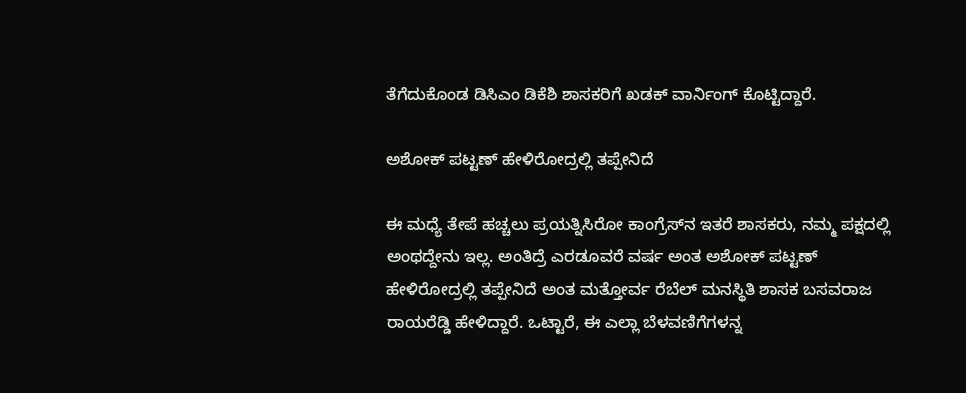ತೆಗೆದುಕೊಂಡ ಡಿಸಿಎಂ ಡಿಕೆಶಿ ಶಾಸಕರಿಗೆ ಖಡಕ್ ವಾರ್ನಿಂಗ್ ಕೊಟ್ಟಿದ್ದಾರೆ.

ಅಶೋಕ್ ಪಟ್ಟಣ್ ಹೇಳಿರೋದ್ರಲ್ಲಿ ತಪ್ಪೇನಿದೆ

ಈ ಮಧ್ಯೆ ತೇಪೆ ಹಚ್ಚಲು ಪ್ರಯತ್ನಿಸಿರೋ ಕಾಂಗ್ರೆಸ್‌ನ ಇತರೆ ಶಾಸಕರು, ನಮ್ಮ ಪಕ್ಷದಲ್ಲಿ ಅಂಥದ್ದೇನು ಇಲ್ಲ. ಅಂತಿದ್ರೆ ಎರಡೂವರೆ ವರ್ಷ ಅಂತ ಅಶೋಕ್ ಪಟ್ಟಣ್ ಹೇಳಿರೋದ್ರಲ್ಲಿ ತಪ್ಪೇನಿದೆ ಅಂತ ಮತ್ತೋರ್ವ ರೆಬೆಲ್ ಮನಸ್ಥಿತಿ ಶಾಸಕ ಬಸವರಾಜ ರಾಯರೆಡ್ಡಿ ಹೇಳಿದ್ದಾರೆ. ಒಟ್ಟಾರೆ, ಈ ಎಲ್ಲಾ ಬೆಳವಣಿಗೆಗಳನ್ನ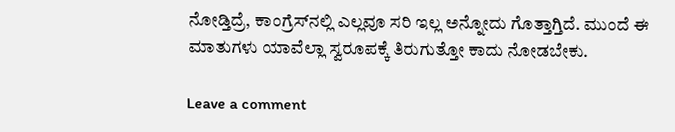ನೋಡ್ತಿದ್ರೆ, ಕಾಂಗ್ರೆಸ್‌ನಲ್ಲಿ ಎಲ್ಲವೂ ಸರಿ ಇಲ್ಲ ಅನ್ನೋದು ಗೊತ್ತಾಗ್ತಿದೆ. ಮುಂದೆ ಈ ಮಾತುಗಳು ಯಾವೆಲ್ಲಾ ಸ್ವರೂಪಕ್ಕೆ ತಿರುಗುತ್ತೋ ಕಾದು ನೋಡಬೇಕು.

Leave a comment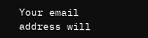Your email address will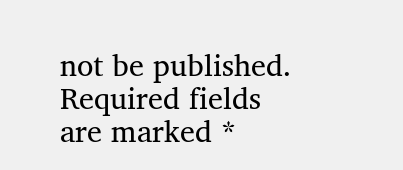not be published. Required fields are marked *